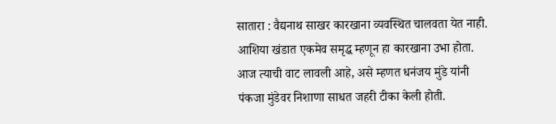सातारा : वैद्यनाथ साखर कारखाना व्यवस्थित चालवता येत नाही. आशिया खंडात एकमेव समृद्ध म्हणून हा कारखाना उभा होता. आज त्याची वाट लावली आहे, असे म्हणत धनंजय मुंडे यांनी पंकजा मुंडेवर निशाणा साधत जहरी टीका केली होती.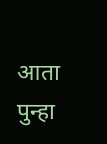आता पुन्हा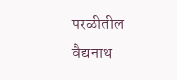परळीतील वैद्यनाथ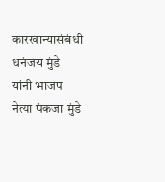कारखान्यासंबंधी धनंजय मुंडे यांनी भाजप नेत्या पंकजा मुंडे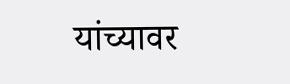यांच्यावर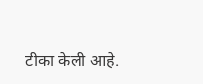टीका केली आहे.